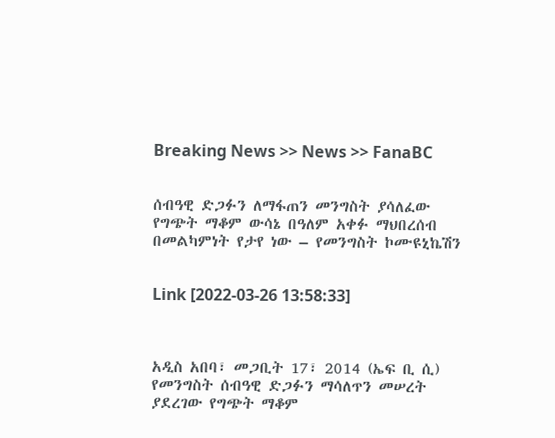Breaking News >> News >> FanaBC


ሰብዓዊ ድጋፉን ለማፋጠን መንግስት ያሳለፈው የግጭት ማቆም ውሳኔ በዓለም አቀፉ ማህበረሰብ በመልካምነት የታየ ነው – የመንግስት ኮሙዩኒኬሽን


Link [2022-03-26 13:58:33]



አዲስ አበባ፣ መጋቢት 17፣ 2014 (ኤፍ ቢ ሲ) የመንግስት ሰብዓዊ ድጋፉን ማሳለጥን መሠረት ያደረገው የግጭት ማቆም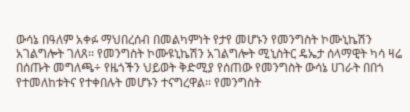ውሳኔ በዓለም አቀፉ ማህበረሰብ በመልካምነት የታየ መሆኑን የመንግስት ኮሙኒኬሽን አገልግሎት ገለጸ፡፡ የመንግስት ኮሙዩኒኬሽን አገልግሎት ሚኒስትር ዴኤታ ሰላማዊት ካሳ ዛሬ በሰጡት መግለጫ÷ የዜጎችን ህይወት ቅድሚያ የሰጠው የመንግስት ውሳኔ ሀገራት በበጎ የተመለከቱትና የተቀበሉት መሆኑን ተናግረዋል፡፡ የመንግስት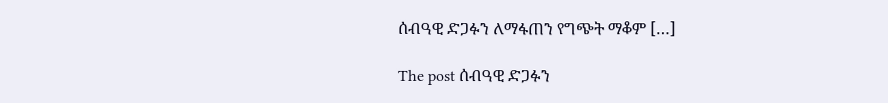ሰብዓዊ ድጋፉን ለማፋጠን የግጭት ማቆም […]

The post ሰብዓዊ ድጋፉን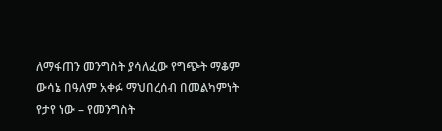ለማፋጠን መንግስት ያሳለፈው የግጭት ማቆም ውሳኔ በዓለም አቀፉ ማህበረሰብ በመልካምነት የታየ ነው – የመንግስት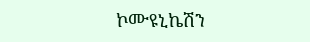ኮሙዩኒኬሽን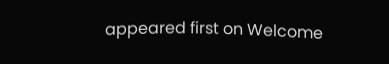appeared first on Welcome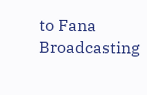to Fana Broadcasting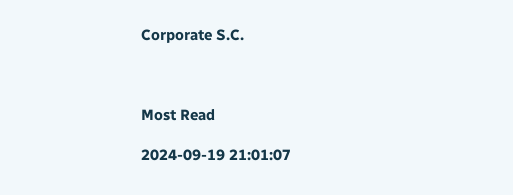Corporate S.C.



Most Read

2024-09-19 21:01:07